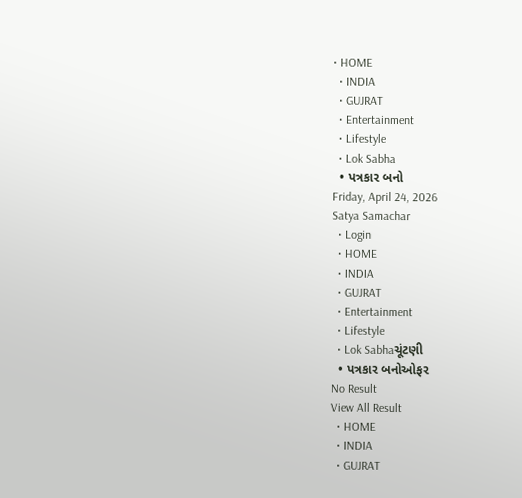• HOME
  • INDIA
  • GUJRAT
  • Entertainment
  • Lifestyle
  • Lok Sabha
  • પત્રકાર બનો
Friday, April 24, 2026
Satya Samachar
  • Login
  • HOME
  • INDIA
  • GUJRAT
  • Entertainment
  • Lifestyle
  • Lok Sabhaચૂંટણી
  • પત્રકાર બનોઓફર
No Result
View All Result
  • HOME
  • INDIA
  • GUJRAT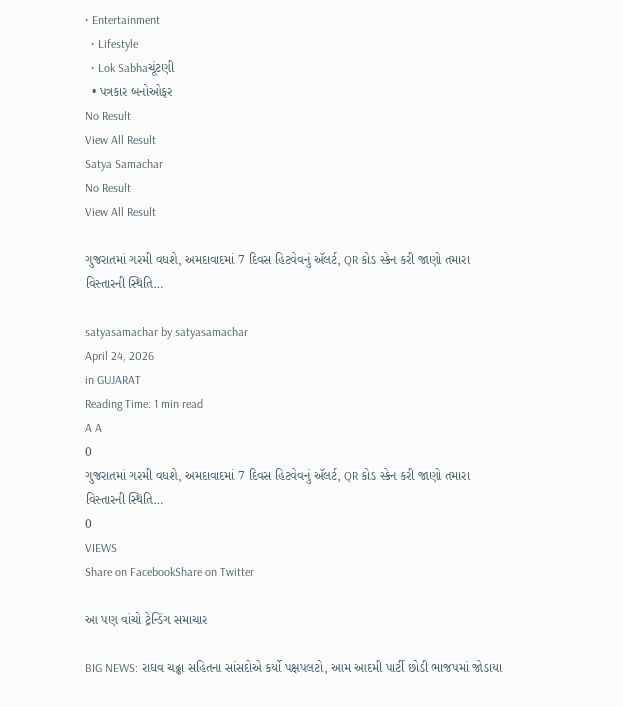• Entertainment
  • Lifestyle
  • Lok Sabhaચૂંટણી
  • પત્રકાર બનોઓફર
No Result
View All Result
Satya Samachar
No Result
View All Result

ગુજરાતમાં ગરમી વધશે, અમદાવાદમાં 7 દિવસ હિટવેવનું ઍલર્ટ, QR કોડ સ્કેન કરી જાણો તમારા વિસ્તારની સ્થિતિ…

satyasamachar by satyasamachar
April 24, 2026
in GUJARAT
Reading Time: 1 min read
A A
0
ગુજરાતમાં ગરમી વધશે, અમદાવાદમાં 7 દિવસ હિટવેવનું ઍલર્ટ, QR કોડ સ્કેન કરી જાણો તમારા વિસ્તારની સ્થિતિ…
0
VIEWS
Share on FacebookShare on Twitter

આ પણ વાંચો ટ્રેન્ડિંગ સમાચાર

BIG NEWS: રાઘવ ચઢ્ઢા સહિતના સાંસદોએ કર્યો પક્ષપલટો, આમ આદમી પાર્ટી છોડી ભાજપમાં જોડાયા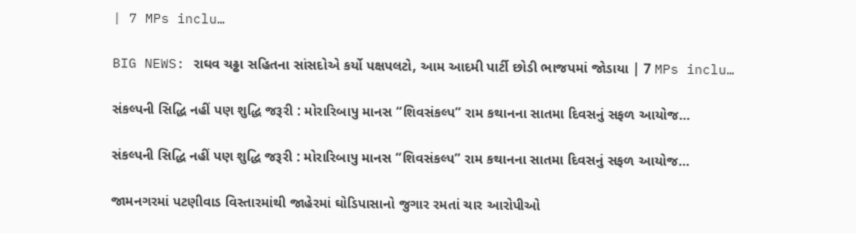| 7 MPs inclu…

BIG NEWS: રાઘવ ચઢ્ઢા સહિતના સાંસદોએ કર્યો પક્ષપલટો, આમ આદમી પાર્ટી છોડી ભાજપમાં જોડાયા | 7 MPs inclu…

સંકલ્પની સિદ્ધિ નહીં પણ શુદ્ધિ જરૂરી : મોરારિબાપુ માનસ “શિવસંકલ્પ” રામ કથાનના સાતમા દિવસનું સફળ આયોજ…

સંકલ્પની સિદ્ધિ નહીં પણ શુદ્ધિ જરૂરી : મોરારિબાપુ માનસ “શિવસંકલ્પ” રામ કથાનના સાતમા દિવસનું સફળ આયોજ…

જામનગરમાં પટણીવાડ વિસ્તારમાંથી જાહેરમાં ઘોડિપાસાનો જુગાર રમતાં ચાર આરોપીઓ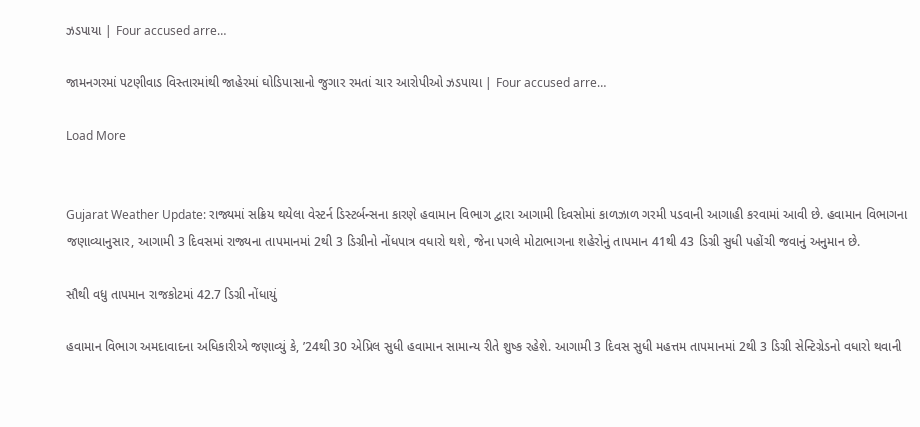ઝડપાયા | Four accused arre…

જામનગરમાં પટણીવાડ વિસ્તારમાંથી જાહેરમાં ઘોડિપાસાનો જુગાર રમતાં ચાર આરોપીઓ ઝડપાયા | Four accused arre…

Load More


Gujarat Weather Update: રાજ્યમાં સક્રિય થયેલા વેસ્ટર્ન ડિસ્ટર્બન્સના કારણે હવામાન વિભાગ દ્વારા આગામી દિવસોમાં કાળઝાળ ગરમી પડવાની આગાહી કરવામાં આવી છે. હવામાન વિભાગના જણાવ્યાનુસાર, આગામી 3 દિવસમાં રાજ્યના તાપમાનમાં 2થી 3 ડિગ્રીનો નોંધપાત્ર વધારો થશે, જેના પગલે મોટાભાગના શહેરોનું તાપમાન 41થી 43 ડિગ્રી સુધી પહોંચી જવાનું અનુમાન છે.

સૌથી વધુ તાપમાન રાજકોટમાં 42.7 ડિગ્રી નોંધાયું

હવામાન વિભાગ અમદાવાદના અધિકારીએ જણાવ્યું કે, ’24થી 30 એપ્રિલ સુધી હવામાન સામાન્ય રીતે શુષ્ક રહેશે. આગામી 3 દિવસ સુધી મહત્તમ તાપમાનમાં 2થી 3 ડિગ્રી સેન્ટિગ્રેડનો વધારો થવાની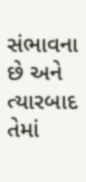સંભાવના છે અને ત્યારબાદ તેમાં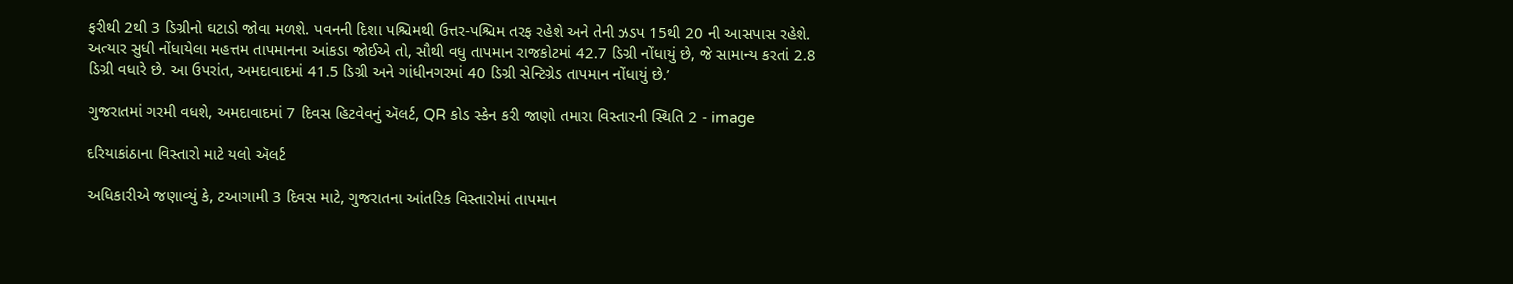ફરીથી 2થી 3 ડિગ્રીનો ઘટાડો જોવા મળશે. પવનની દિશા પશ્ચિમથી ઉત્તર-પશ્ચિમ તરફ રહેશે અને તેની ઝડપ 15થી 20 ની આસપાસ રહેશે. અત્યાર સુધી નોંધાયેલા મહત્તમ તાપમાનના આંકડા જોઈએ તો, સૌથી વધુ તાપમાન રાજકોટમાં 42.7 ડિગ્રી નોંધાયું છે, જે સામાન્ય કરતાં 2.8 ડિગ્રી વધારે છે. આ ઉપરાંત, અમદાવાદમાં 41.5 ડિગ્રી અને ગાંધીનગરમાં 40 ડિગ્રી સેન્ટિગ્રેડ તાપમાન નોંધાયું છે.’

ગુજરાતમાં ગરમી વધશે, અમદાવાદમાં 7 દિવસ હિટવેવનું ઍલર્ટ, QR કોડ સ્કેન કરી જાણો તમારા વિસ્તારની સ્થિતિ 2 - image

દરિયાકાંઠાના વિસ્તારો માટે યલો ઍલર્ટ

અધિકારીએ જણાવ્યું કે, ટઆગામી 3 દિવસ માટે, ગુજરાતના આંતરિક વિસ્તારોમાં તાપમાન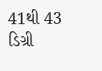41થી 43 ડિગ્રી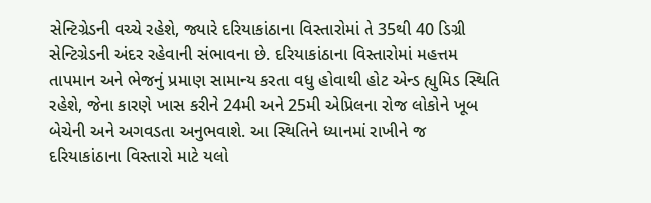સેન્ટિગ્રેડની વચ્ચે રહેશે, જ્યારે દરિયાકાંઠાના વિસ્તારોમાં તે 35થી 40 ડિગ્રી સેન્ટિગ્રેડની અંદર રહેવાની સંભાવના છે. દરિયાકાંઠાના વિસ્તારોમાં મહત્તમ તાપમાન અને ભેજનું પ્રમાણ સામાન્ય કરતા વધુ હોવાથી હોટ એન્ડ હ્યુમિડ સ્થિતિ રહેશે, જેના કારણે ખાસ કરીને 24મી અને 25મી એપ્રિલના રોજ લોકોને ખૂબ બેચેની અને અગવડતા અનુભવાશે. આ સ્થિતિને ધ્યાનમાં રાખીને જ દરિયાકાંઠાના વિસ્તારો માટે યલો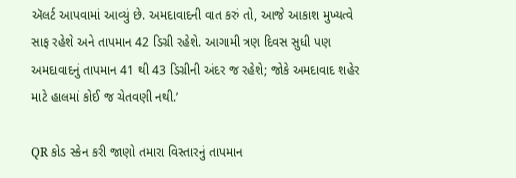ઍલર્ટ આપવામાં આવ્યું છે. અમદાવાદની વાત કરું તો, આજે આકાશ મુખ્યત્વે સાફ રહેશે અને તાપમાન 42 ડિગ્રી રહેશે. આગામી ત્રણ દિવસ સુધી પણ અમદાવાદનું તાપમાન 41 થી 43 ડિગ્રીની અંદર જ રહેશે; જોકે અમદાવાદ શહેર માટે હાલમાં કોઈ જ ચેતવણી નથી.’

QR કોડ સ્કેન કરી જાણો તમારા વિસ્તારનું તાપમાન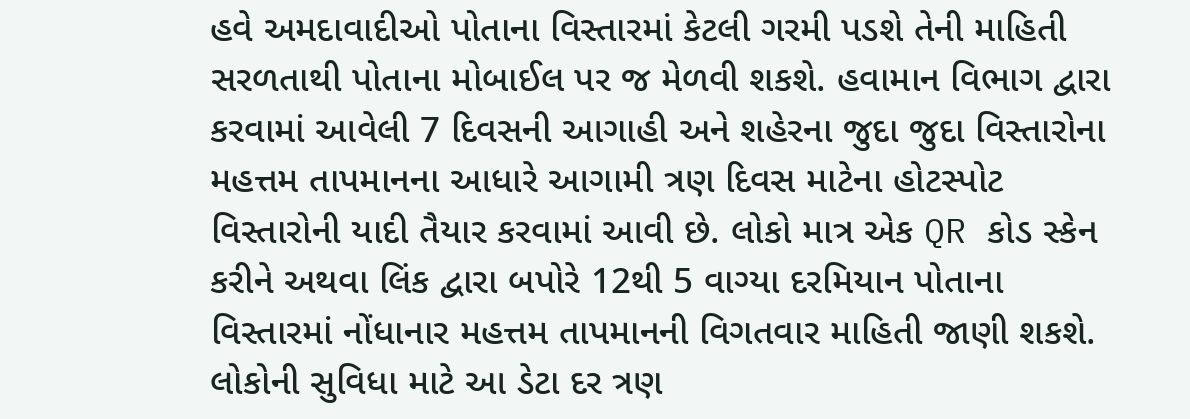હવે અમદાવાદીઓ પોતાના વિસ્તારમાં કેટલી ગરમી પડશે તેની માહિતી સરળતાથી પોતાના મોબાઈલ પર જ મેળવી શકશે. હવામાન વિભાગ દ્વારા કરવામાં આવેલી 7 દિવસની આગાહી અને શહેરના જુદા જુદા વિસ્તારોના મહત્તમ તાપમાનના આધારે આગામી ત્રણ દિવસ માટેના હોટસ્પોટ વિસ્તારોની યાદી તૈયાર કરવામાં આવી છે. લોકો માત્ર એક QR કોડ સ્કેન કરીને અથવા લિંક દ્વારા બપોરે 12થી 5 વાગ્યા દરમિયાન પોતાના વિસ્તારમાં નોંધાનાર મહત્તમ તાપમાનની વિગતવાર માહિતી જાણી શકશે. લોકોની સુવિધા માટે આ ડેટા દર ત્રણ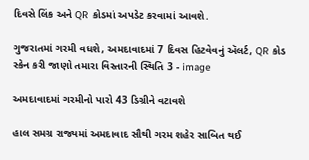દિવસે લિંક અને QR કોડમાં અપડેટ કરવામાં આવશે.

ગુજરાતમાં ગરમી વધશે, અમદાવાદમાં 7 દિવસ હિટવેવનું ઍલર્ટ, QR કોડ સ્કેન કરી જાણો તમારા વિસ્તારની સ્થિતિ 3 - image

અમદાવાદમાં ગરમીનો પારો 43 ડિગ્રીને વટાવશે

હાલ સમગ્ર રાજ્યમાં અમદાવાદ સૌથી ગરમ શહેર સાબિત થઈ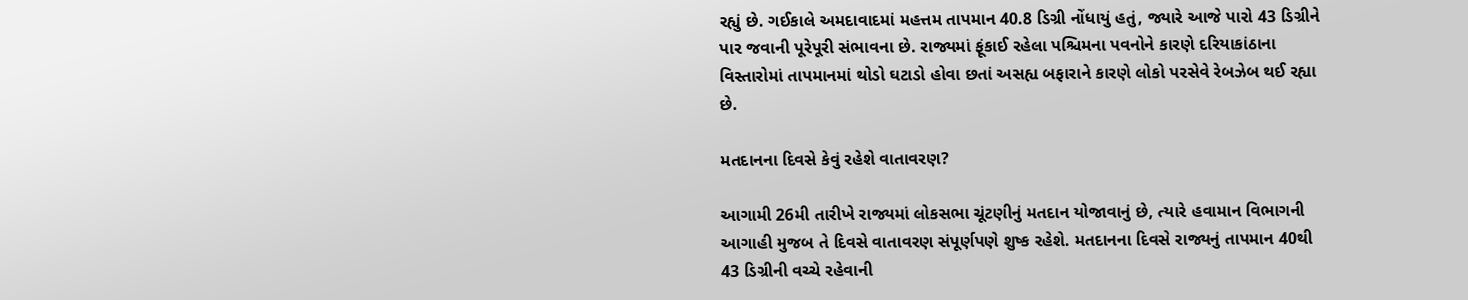રહ્યું છે. ગઈકાલે અમદાવાદમાં મહત્તમ તાપમાન 40.8 ડિગ્રી નોંધાયું હતું, જ્યારે આજે પારો 43 ડિગ્રીને પાર જવાની પૂરેપૂરી સંભાવના છે. રાજ્યમાં ફૂંકાઈ રહેલા પશ્ચિમના પવનોને કારણે દરિયાકાંઠાના વિસ્તારોમાં તાપમાનમાં થોડો ઘટાડો હોવા છતાં અસહ્ય બફારાને કારણે લોકો પરસેવે રેબઝેબ થઈ રહ્યા છે.

મતદાનના દિવસે કેવું રહેશે વાતાવરણ?

આગામી 26મી તારીખે રાજ્યમાં લોકસભા ચૂંટણીનું મતદાન યોજાવાનું છે, ત્યારે હવામાન વિભાગની આગાહી મુજબ તે દિવસે વાતાવરણ સંપૂર્ણપણે શુષ્ક રહેશે. મતદાનના દિવસે રાજ્યનું તાપમાન 40થી 43 ડિગ્રીની વચ્ચે રહેવાની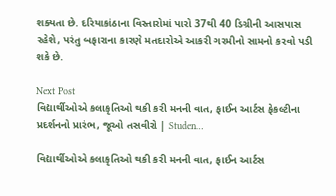શક્યતા છે. દરિયાકાંઠાના વિસ્તારોમાં પારો 37થી 40 ડિગ્રીની આસપાસ રહેશે, પરંતુ બફારાના કારણે મતદારોએ આકરી ગરમીનો સામનો કરવો પડી શકે છે.

Next Post
વિદ્યાર્થીઓએ કલાકૃતિઓ થકી કરી મનની વાત, ફાઈન આર્ટસ ફેકલ્ટીના પ્રદર્શનનો પ્રારંભ, જૂઓ તસવીરો | Studen…

વિદ્યાર્થીઓએ કલાકૃતિઓ થકી કરી મનની વાત, ફાઈન આર્ટસ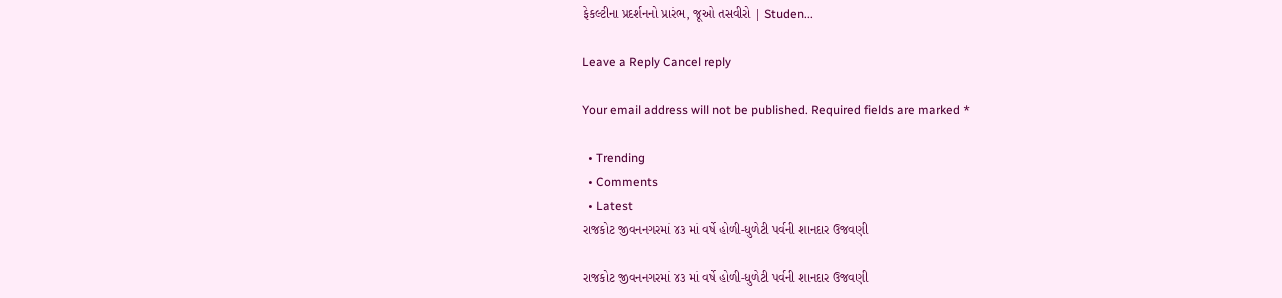ફેકલ્ટીના પ્રદર્શનનો પ્રારંભ, જૂઓ તસવીરો | Studen...

Leave a Reply Cancel reply

Your email address will not be published. Required fields are marked *

  • Trending
  • Comments
  • Latest
રાજકોટ જીવનનગરમાં ૪૩ માં વર્ષે હોળી-ધુળેટી પર્વની શાનદાર ઉજવણી

રાજકોટ જીવનનગરમાં ૪૩ માં વર્ષે હોળી-ધુળેટી પર્વની શાનદાર ઉજવણી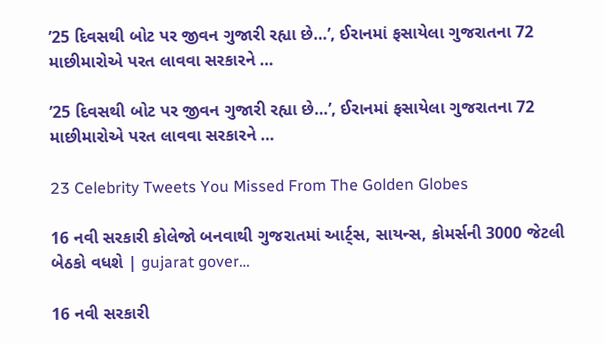’25 દિવસથી બોટ પર જીવન ગુજારી રહ્યા છે…’, ઈરાનમાં ફસાયેલા ગુજરાતના 72 માછીમારોએ પરત લાવવા સરકારને …

’25 દિવસથી બોટ પર જીવન ગુજારી રહ્યા છે…’, ઈરાનમાં ફસાયેલા ગુજરાતના 72 માછીમારોએ પરત લાવવા સરકારને …

23 Celebrity Tweets You Missed From The Golden Globes

16 નવી સરકારી કોલેજો બનવાથી ગુજરાતમાં આર્ટ્સ, સાયન્સ, કોમર્સની 3000 જેટલી બેઠકો વધશે | gujarat gover…

16 નવી સરકારી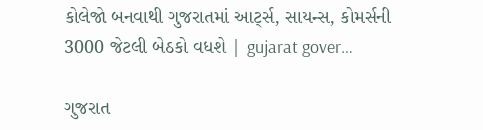કોલેજો બનવાથી ગુજરાતમાં આર્ટ્સ, સાયન્સ, કોમર્સની 3000 જેટલી બેઠકો વધશે | gujarat gover…

ગુજરાત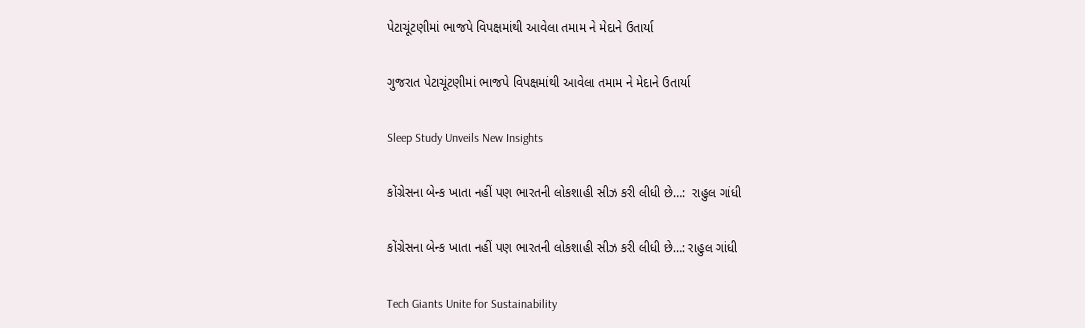પેટાચૂંટણીમાં ભાજપે વિપક્ષમાંથી આવેલા તમામ ને મેદાને ઉતાર્યા

ગુજરાત પેટાચૂંટણીમાં ભાજપે વિપક્ષમાંથી આવેલા તમામ ને મેદાને ઉતાર્યા

Sleep Study Unveils New Insights

કોંગ્રેસના બેન્ક ખાતા નહીં પણ ભારતની લોકશાહી સીઝ કરી લીધી છે…:  રાહુલ ગાંધી

કોંગ્રેસના બેન્ક ખાતા નહીં પણ ભારતની લોકશાહી સીઝ કરી લીધી છે…: રાહુલ ગાંધી

Tech Giants Unite for Sustainability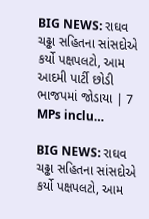BIG NEWS: રાઘવ ચઢ્ઢા સહિતના સાંસદોએ કર્યો પક્ષપલટો, આમ આદમી પાર્ટી છોડી ભાજપમાં જોડાયા | 7 MPs inclu…

BIG NEWS: રાઘવ ચઢ્ઢા સહિતના સાંસદોએ કર્યો પક્ષપલટો, આમ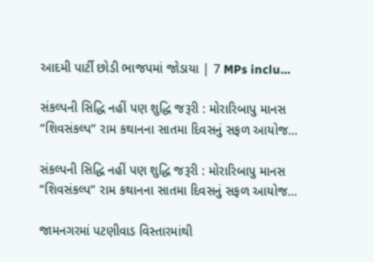આદમી પાર્ટી છોડી ભાજપમાં જોડાયા | 7 MPs inclu…

સંકલ્પની સિદ્ધિ નહીં પણ શુદ્ધિ જરૂરી : મોરારિબાપુ માનસ “શિવસંકલ્પ” રામ કથાનના સાતમા દિવસનું સફળ આયોજ…

સંકલ્પની સિદ્ધિ નહીં પણ શુદ્ધિ જરૂરી : મોરારિબાપુ માનસ “શિવસંકલ્પ” રામ કથાનના સાતમા દિવસનું સફળ આયોજ…

જામનગરમાં પટણીવાડ વિસ્તારમાંથી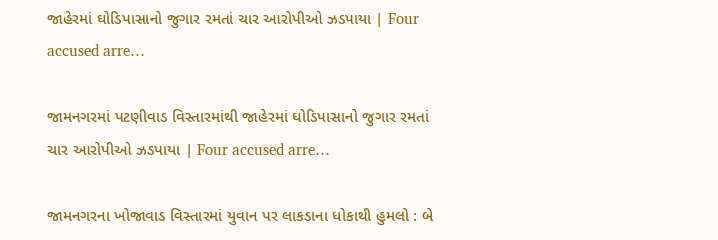જાહેરમાં ઘોડિપાસાનો જુગાર રમતાં ચાર આરોપીઓ ઝડપાયા | Four accused arre…

જામનગરમાં પટણીવાડ વિસ્તારમાંથી જાહેરમાં ઘોડિપાસાનો જુગાર રમતાં ચાર આરોપીઓ ઝડપાયા | Four accused arre…

જામનગરના ખોજાવાડ વિસ્તારમાં યુવાન પર લાકડાના ધોકાથી હુમલો : બે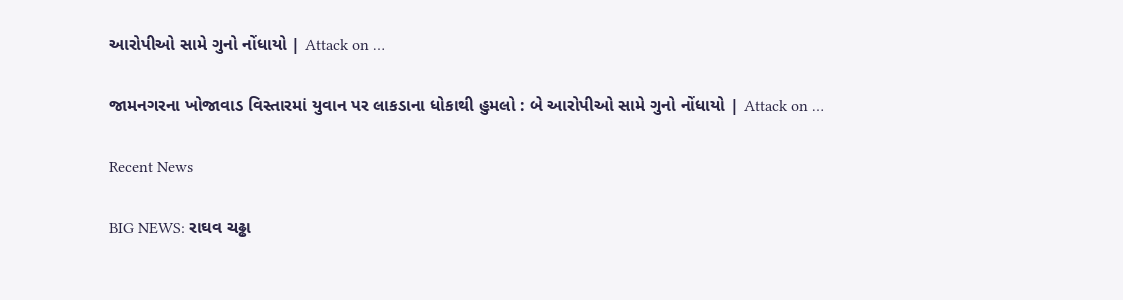આરોપીઓ સામે ગુનો નોંધાયો | Attack on …

જામનગરના ખોજાવાડ વિસ્તારમાં યુવાન પર લાકડાના ધોકાથી હુમલો : બે આરોપીઓ સામે ગુનો નોંધાયો | Attack on …

Recent News

BIG NEWS: રાઘવ ચઢ્ઢા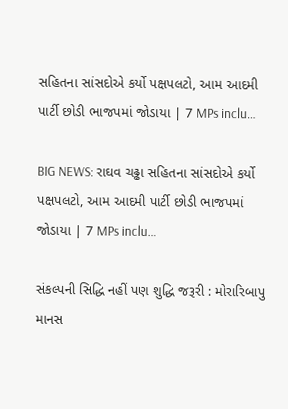સહિતના સાંસદોએ કર્યો પક્ષપલટો, આમ આદમી પાર્ટી છોડી ભાજપમાં જોડાયા | 7 MPs inclu…

BIG NEWS: રાઘવ ચઢ્ઢા સહિતના સાંસદોએ કર્યો પક્ષપલટો, આમ આદમી પાર્ટી છોડી ભાજપમાં જોડાયા | 7 MPs inclu…

સંકલ્પની સિદ્ધિ નહીં પણ શુદ્ધિ જરૂરી : મોરારિબાપુ માનસ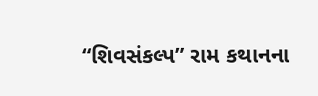“શિવસંકલ્પ” રામ કથાનના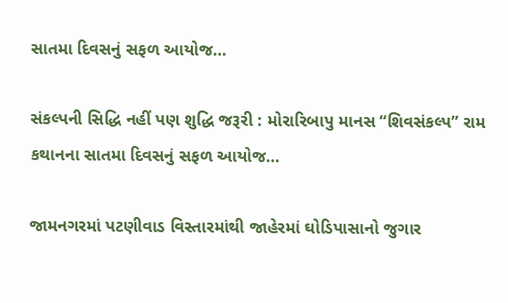સાતમા દિવસનું સફળ આયોજ…

સંકલ્પની સિદ્ધિ નહીં પણ શુદ્ધિ જરૂરી : મોરારિબાપુ માનસ “શિવસંકલ્પ” રામ કથાનના સાતમા દિવસનું સફળ આયોજ…

જામનગરમાં પટણીવાડ વિસ્તારમાંથી જાહેરમાં ઘોડિપાસાનો જુગાર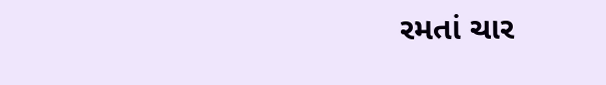રમતાં ચાર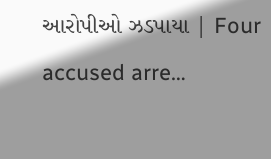આરોપીઓ ઝડપાયા | Four accused arre…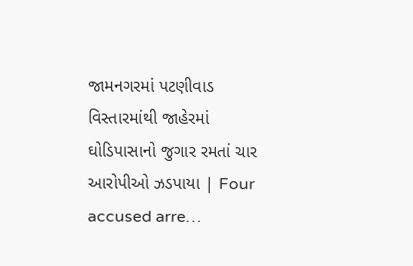જામનગરમાં પટણીવાડ વિસ્તારમાંથી જાહેરમાં ઘોડિપાસાનો જુગાર રમતાં ચાર આરોપીઓ ઝડપાયા | Four accused arre…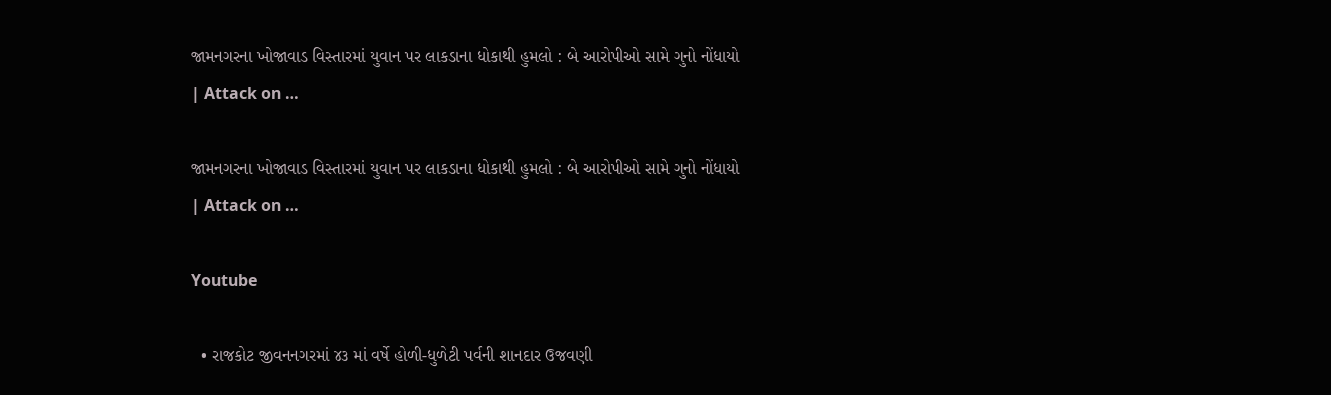જામનગરના ખોજાવાડ વિસ્તારમાં યુવાન પર લાકડાના ધોકાથી હુમલો : બે આરોપીઓ સામે ગુનો નોંધાયો | Attack on …

જામનગરના ખોજાવાડ વિસ્તારમાં યુવાન પર લાકડાના ધોકાથી હુમલો : બે આરોપીઓ સામે ગુનો નોંધાયો | Attack on …

Youtube

  • રાજકોટ જીવનનગરમાં ૪૩ માં વર્ષે હોળી-ધુળેટી પર્વની શાનદાર ઉજવણી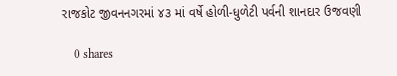રાજકોટ જીવનનગરમાં ૪૩ માં વર્ષે હોળી-ધુળેટી પર્વની શાનદાર ઉજવણી

    0 shares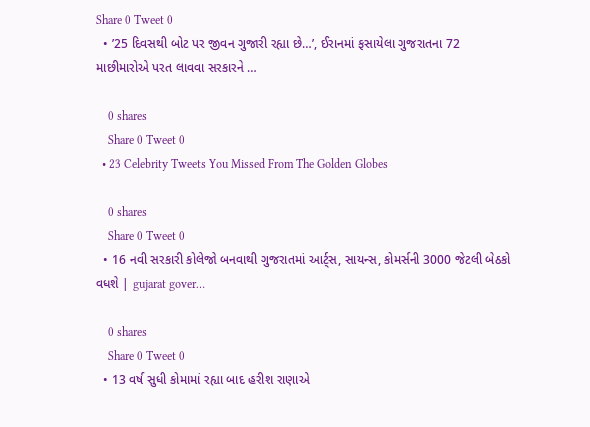Share 0 Tweet 0
  • ’25 દિવસથી બોટ પર જીવન ગુજારી રહ્યા છે…’, ઈરાનમાં ફસાયેલા ગુજરાતના 72 માછીમારોએ પરત લાવવા સરકારને …

    0 shares
    Share 0 Tweet 0
  • 23 Celebrity Tweets You Missed From The Golden Globes

    0 shares
    Share 0 Tweet 0
  • 16 નવી સરકારી કોલેજો બનવાથી ગુજરાતમાં આર્ટ્સ, સાયન્સ, કોમર્સની 3000 જેટલી બેઠકો વધશે | gujarat gover…

    0 shares
    Share 0 Tweet 0
  • 13 વર્ષ સુધી કોમામાં રહ્યા બાદ હરીશ રાણાએ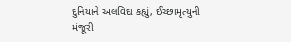દુનિયાને અલવિદા કહ્યું, ઈચ્છામૃત્યુની મંજૂરી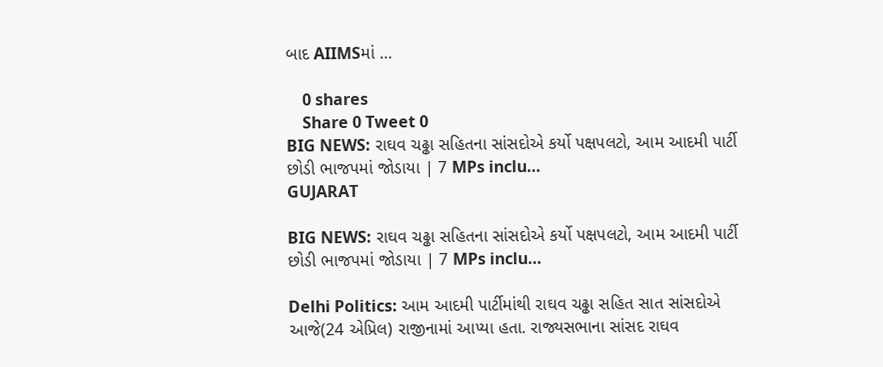બાદ AIIMSમાં …

    0 shares
    Share 0 Tweet 0
BIG NEWS: રાઘવ ચઢ્ઢા સહિતના સાંસદોએ કર્યો પક્ષપલટો, આમ આદમી પાર્ટી છોડી ભાજપમાં જોડાયા | 7 MPs inclu…
GUJARAT

BIG NEWS: રાઘવ ચઢ્ઢા સહિતના સાંસદોએ કર્યો પક્ષપલટો, આમ આદમી પાર્ટી છોડી ભાજપમાં જોડાયા | 7 MPs inclu…

Delhi Politics: આમ આદમી પાર્ટીમાંથી રાઘવ ચઢ્ઢા સહિત સાત સાંસદોએ આજે(24 એપ્રિલ) રાજીનામાં આપ્યા હતા. રાજ્યસભાના સાંસદ રાઘવ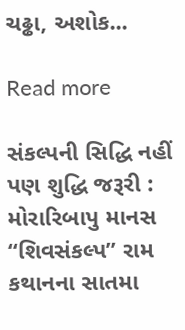ચઢ્ઢા, અશોક...

Read more

સંકલ્પની સિદ્ધિ નહીં પણ શુદ્ધિ જરૂરી : મોરારિબાપુ માનસ “શિવસંકલ્પ” રામ કથાનના સાતમા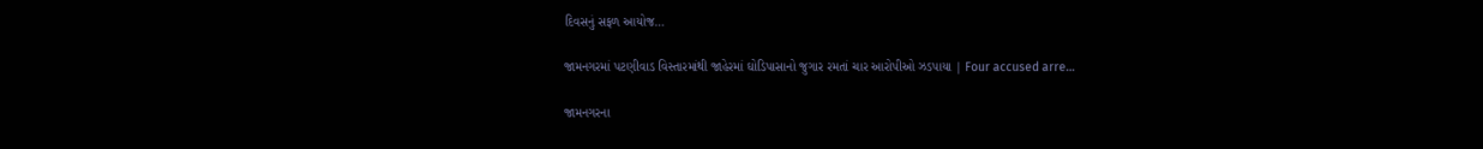દિવસનું સફળ આયોજ…

જામનગરમાં પટણીવાડ વિસ્તારમાંથી જાહેરમાં ઘોડિપાસાનો જુગાર રમતાં ચાર આરોપીઓ ઝડપાયા | Four accused arre…

જામનગરના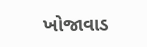ખોજાવાડ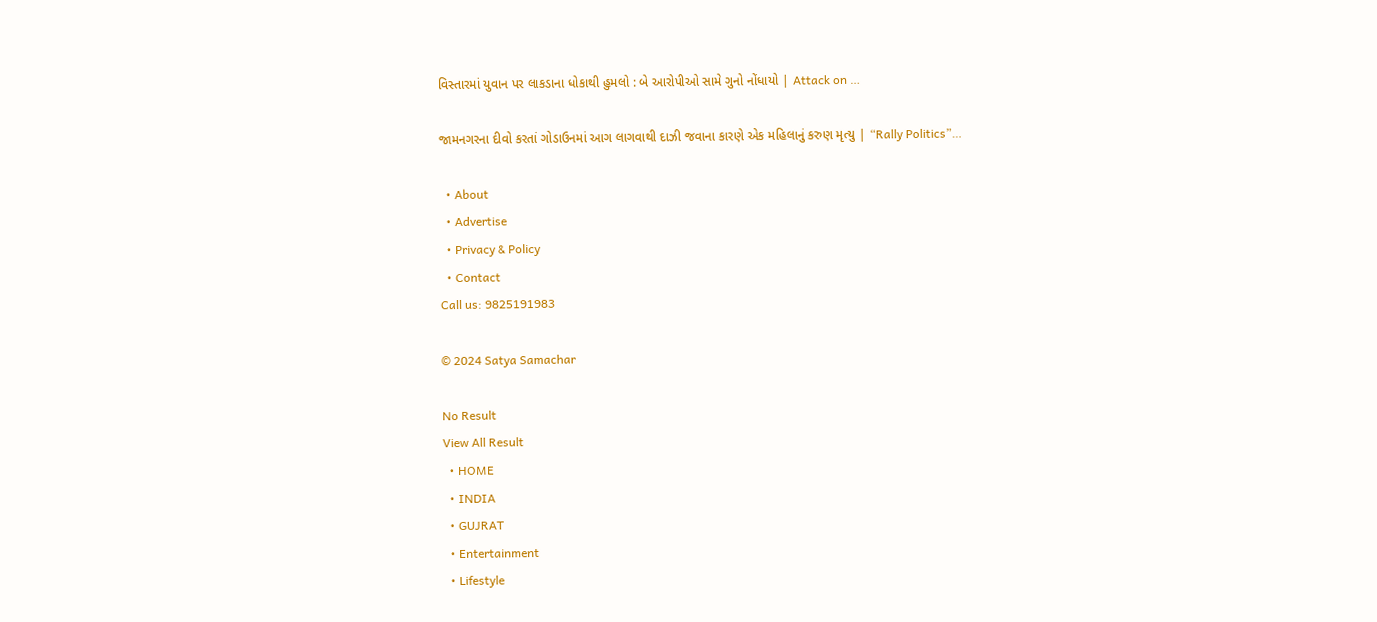વિસ્તારમાં યુવાન પર લાકડાના ધોકાથી હુમલો : બે આરોપીઓ સામે ગુનો નોંધાયો | Attack on …

જામનગરના દીવો કરતાં ગોડાઉનમાં આગ લાગવાથી દાઝી જવાના કારણે એક મહિલાનું કરુણ મૃત્યુ | “Rally Politics”…

  • About
  • Advertise
  • Privacy & Policy
  • Contact
Call us: 9825191983

© 2024 Satya Samachar

No Result
View All Result
  • HOME
  • INDIA
  • GUJRAT
  • Entertainment
  • Lifestyle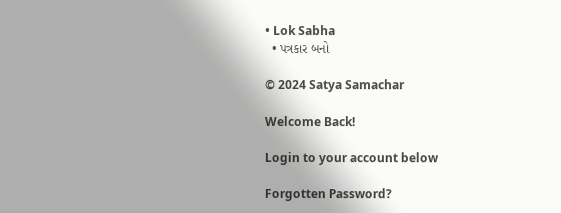• Lok Sabha
  • પત્રકાર બનો

© 2024 Satya Samachar

Welcome Back!

Login to your account below

Forgotten Password?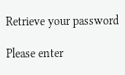Retrieve your password

Please enter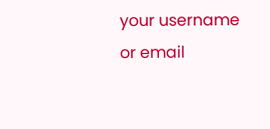your username or email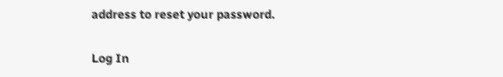address to reset your password.

Log In